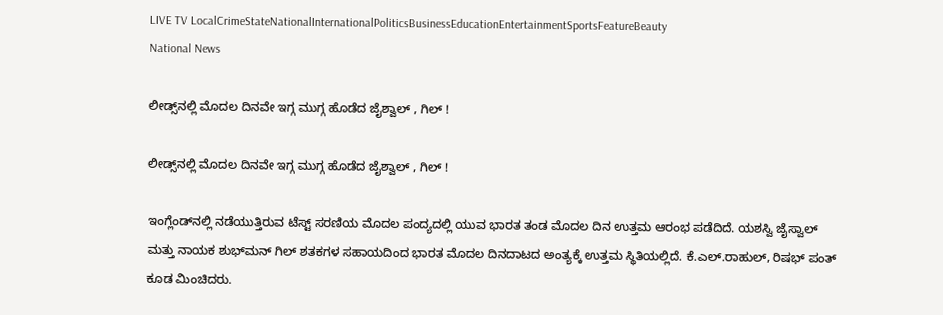LIVE TV LocalCrimeStateNationalInternationalPoliticsBusinessEducationEntertainmentSportsFeatureBeauty
National News

ಲೀಡ್ಸ್‌ನಲ್ಲಿ ಮೊದಲ ದಿನವೇ ಇಗ್ಗ ಮುಗ್ಗ ಹೊಡೆದ ಜೈಶ್ವಾಲ್ , ಗಿಲ್ !

ಲೀಡ್ಸ್‌ನಲ್ಲಿ ಮೊದಲ ದಿನವೇ ಇಗ್ಗ ಮುಗ್ಗ ಹೊಡೆದ ಜೈಶ್ವಾಲ್ , ಗಿಲ್ !

ಇಂಗ್ಲೆಂಡ್‌ನಲ್ಲಿ ನಡೆಯುತ್ತಿರುವ ಟೆಸ್ಟ್‌ ಸರಣಿಯ ಮೊದಲ ಪಂದ್ಯದಲ್ಲಿ ಯುವ ಭಾರತ ತಂಡ ಮೊದಲ ದಿನ ಉತ್ತಮ ಆರಂಭ ಪಡೆದಿದೆ. ಯಶಸ್ವಿ ಜೈಸ್ವಾಲ್ ಮತ್ತು ನಾಯಕ ಶುಭ್‌ಮನ್ ಗಿಲ್ ಶತಕಗಳ ಸಹಾಯದಿಂದ ಭಾರತ ಮೊದಲ ದಿನದಾಟದ ಅಂತ್ಯಕ್ಕೆ ಉತ್ತಮ ಸ್ಥಿತಿಯಲ್ಲಿದೆ. ಕೆ.ಎಲ್‌.ರಾಹುಲ್, ರಿಷಭ್ ಪಂತ್ ಕೂಡ ಮಿಂಚಿದರು.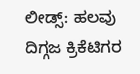ಲೀಡ್ಸ್: ಹಲವು ದಿಗ್ಗಜ ಕ್ರಿಕೆಟಿಗರ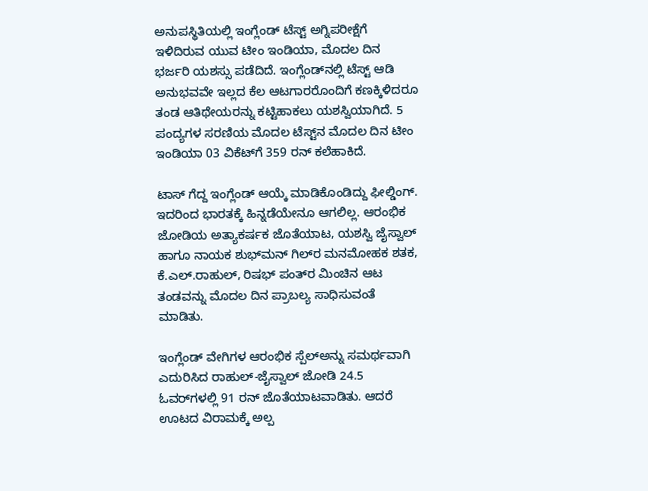ಅನುಪಸ್ಥಿತಿಯಲ್ಲಿ ಇಂಗ್ಲೆಂಡ್‌ ಟೆಸ್ಟ್‌ ಅಗ್ನಿಪರೀಕ್ಷೆಗೆ ಇಳಿದಿರುವ ಯುವ ಟೀಂ ಇಂಡಿಯಾ, ಮೊದಲ ದಿನ ಭರ್ಜರಿ ಯಶಸ್ಸು ಪಡೆದಿದೆ. ಇಂಗ್ಲೆಂಡ್‌ನಲ್ಲಿ ಟೆಸ್ಟ್‌ ಆಡಿ ಅನುಭವವೇ ಇಲ್ಲದ ಕೆಲ ಆಟಗಾರರೊಂದಿಗೆ ಕಣಕ್ಕಿಳಿದರೂ ತಂಡ ಆತಿಥೇಯರನ್ನು ಕಟ್ಟಿಹಾಕಲು ಯಶಸ್ವಿಯಾಗಿದೆ. 5 ಪಂದ್ಯಗಳ ಸರಣಿಯ ಮೊದಲ ಟೆಸ್ಟ್‌ನ ಮೊದಲ ದಿನ ಟೀಂ ಇಂಡಿಯಾ 03 ವಿಕೆಟ್‌ಗೆ 359 ರನ್‌ ಕಲೆಹಾಕಿದೆ.

ಟಾಸ್‌ ಗೆದ್ದ ಇಂಗ್ಲೆಂಡ್‌ ಆಯ್ಕೆ ಮಾಡಿಕೊಂಡಿದ್ದು ಫೀಲ್ಡಿಂಗ್‌. ಇದರಿಂದ ಭಾರತಕ್ಕೆ ಹಿನ್ನಡೆಯೇನೂ ಆಗಲಿಲ್ಲ. ಆರಂಭಿಕ ಜೋಡಿಯ ಅತ್ಯಾಕರ್ಷಕ ಜೊತೆಯಾಟ, ಯಶಸ್ವಿ ಜೈಸ್ವಾಲ್‌ ಹಾಗೂ ನಾಯಕ ಶುಭ್‌ಮನ್‌ ಗಿಲ್‌ರ ಮನಮೋಹಕ ಶತಕ, ಕೆ.ಎಲ್‌.ರಾಹುಲ್‌, ರಿಷಭ್‌ ಪಂತ್‌ರ ಮಿಂಚಿನ ಆಟ ತಂಡವನ್ನು ಮೊದಲ ದಿನ ಪ್ರಾಬಲ್ಯ ಸಾಧಿಸುವಂತೆ ಮಾಡಿತು.

ಇಂಗ್ಲೆಂಡ್‌ ವೇಗಿಗಳ ಆರಂಭಿಕ ಸ್ಪೆಲ್ಅನ್ನು ಸಮರ್ಥವಾಗಿ ಎದುರಿಸಿದ ರಾಹುಲ್‌-ಜೈಸ್ವಾಲ್‌ ಜೋಡಿ 24.5 ಓವರ್‌ಗಳಲ್ಲಿ 91 ರನ್‌ ಜೊತೆಯಾಟವಾಡಿತು. ಆದರೆ ಊಟದ ವಿರಾಮಕ್ಕೆ ಅಲ್ಪ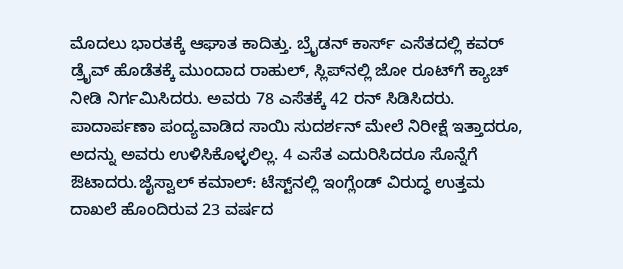ಮೊದಲು ಭಾರತಕ್ಕೆ ಆಘಾತ ಕಾದಿತ್ತು. ಬ್ರೈಡನ್‌ ಕಾರ್ಸ್‌ ಎಸೆತದಲ್ಲಿ ಕವರ್‌ ಡ್ರೈವ್‌ ಹೊಡೆತಕ್ಕೆ ಮುಂದಾದ ರಾಹುಲ್‌, ಸ್ಲಿಪ್‌ನಲ್ಲಿ ಜೋ ರೂಟ್‌ಗೆ ಕ್ಯಾಚ್‌ ನೀಡಿ ನಿರ್ಗಮಿಸಿದರು. ಅವರು 78 ಎಸೆತಕ್ಕೆ 42 ರನ್‌ ಸಿಡಿಸಿದರು. ಪಾದಾರ್ಪಣಾ ಪಂದ್ಯವಾಡಿದ ಸಾಯಿ ಸುದರ್ಶನ್‌ ಮೇಲೆ ನಿರೀಕ್ಷೆ ಇತ್ತಾದರೂ, ಅದನ್ನು ಅವರು ಉಳಿಸಿಕೊಳ್ಳಲಿಲ್ಲ. 4 ಎಸೆತ ಎದುರಿಸಿದರೂ ಸೊನ್ನೆಗೆ ಔಟಾದರು.ಜೈಸ್ವಾಲ್‌ ಕಮಾಲ್: ಟೆಸ್ಟ್‌ನಲ್ಲಿ ಇಂಗ್ಲೆಂಡ್‌ ವಿರುದ್ಧ ಉತ್ತಮ ದಾಖಲೆ ಹೊಂದಿರುವ 23 ವರ್ಷದ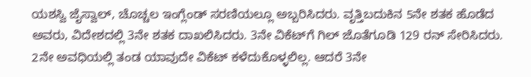ಯಶಸ್ವಿ ಜೈಸ್ವಾಲ್‌, ಚೊಚ್ಚಲ ಇಂಗ್ಲೆಂಡ್‌ ಸರಣಿಯಲ್ಲೂ ಅಬ್ಬರಿಸಿದರು. ವೃತ್ತಿಬದುಕಿನ 5ನೇ ಶತಕ ಹೊಡೆದ ಅವರು, ವಿದೇಶದಲ್ಲಿ 3ನೇ ಶತಕ ದಾಖಲಿಸಿದರು. 3ನೇ ವಿಕೆಟ್‌ಗೆ ಗಿಲ್‌ ಜೊತೆಗೂಡಿ 129 ರನ್‌ ಸೇರಿಸಿದರು. 2ನೇ ಅವಧಿಯಲ್ಲಿ ತಂಡ ಯಾವುದೇ ವಿಕೆಟ್‌ ಕಳೆದುಕೊಳ್ಳಲಿಲ್ಲ. ಆದರೆ 3ನೇ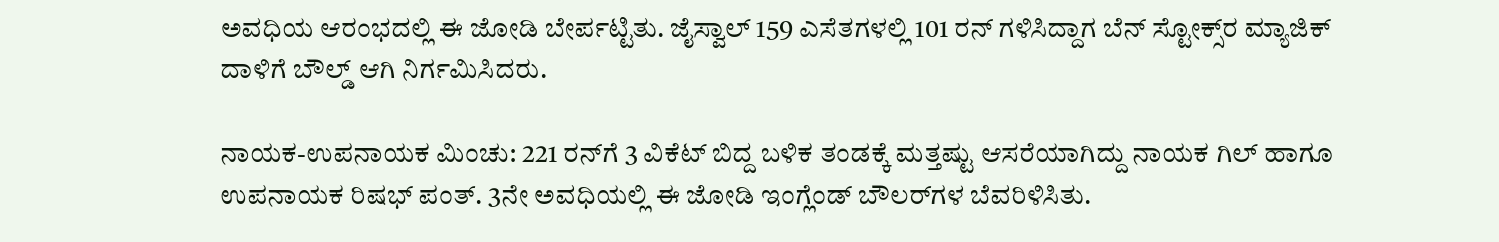ಅವಧಿಯ ಆರಂಭದಲ್ಲಿ ಈ ಜೋಡಿ ಬೇರ್ಪಟ್ಟಿತು. ಜೈಸ್ವಾಲ್‌ 159 ಎಸೆತಗಳಲ್ಲಿ 101 ರನ್‌ ಗಳಿಸಿದ್ದಾಗ ಬೆನ್‌ ಸ್ಟೋಕ್ಸ್‌ರ ಮ್ಯಾಜಿಕ್‌ ದಾಳಿಗೆ ಬೌಲ್ಡ್‌ ಆಗಿ ನಿರ್ಗಮಿಸಿದರು.

ನಾಯಕ-ಉಪನಾಯಕ ಮಿಂಚು: 221 ರನ್‌ಗೆ 3 ವಿಕೆಟ್‌ ಬಿದ್ದ ಬಳಿಕ ತಂಡಕ್ಕೆ ಮತ್ತಷ್ಟು ಆಸರೆಯಾಗಿದ್ದು ನಾಯಕ ಗಿಲ್‌ ಹಾಗೂ ಉಪನಾಯಕ ರಿಷಭ್‌ ಪಂತ್‌. 3ನೇ ಅವಧಿಯಲ್ಲಿ ಈ ಜೋಡಿ ಇಂಗ್ಲೆಂಡ್‌ ಬೌಲರ್‌ಗಳ ಬೆವರಿಳಿಸಿತು.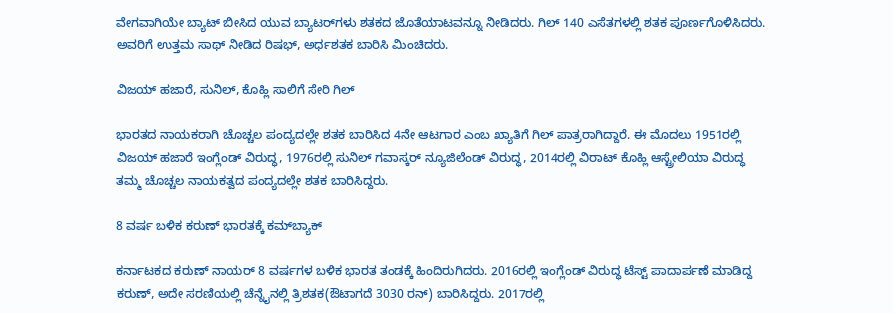ವೇಗವಾಗಿಯೇ ಬ್ಯಾಟ್‌ ಬೀಸಿದ ಯುವ ಬ್ಯಾಟರ್‌ಗಳು ಶತಕದ ಜೊತೆಯಾಟವನ್ನೂ ನೀಡಿದರು. ಗಿಲ್‌ 140 ಎಸೆತಗಳಲ್ಲಿ ಶತಕ ಪೂರ್ಣಗೊಳಿಸಿದರು. ಅವರಿಗೆ ಉತ್ತಮ ಸಾಥ್‌ ನೀಡಿದ ರಿಷಭ್‌, ಅರ್ಧಶತಕ ಬಾರಿಸಿ ಮಿಂಚಿದರು.

ವಿಜಯ್‌ ಹಜಾರೆ, ಸುನಿಲ್, ಕೊಹ್ಲಿ ಸಾಲಿಗೆ ಸೇರಿ ಗಿಲ್‌

ಭಾರತದ ನಾಯಕರಾಗಿ ಚೊಚ್ಚಲ ಪಂದ್ಯದಲ್ಲೇ ಶತಕ ಬಾರಿಸಿದ 4ನೇ ಆಟಗಾರ ಎಂಬ ಖ್ಯಾತಿಗೆ ಗಿಲ್‌ ಪಾತ್ರರಾಗಿದ್ದಾರೆ. ಈ ಮೊದಲು 1951ರಲ್ಲಿ ವಿಜಯ್‌ ಹಜಾರೆ ಇಂಗ್ಲೆಂಡ್ ವಿರುದ್ಧ, 1976ರಲ್ಲಿ ಸುನಿಲ್‌ ಗವಾಸ್ಕರ್‌ ನ್ಯೂಜಿಲೆಂಡ್‌ ವಿರುದ್ಧ, 2014ರಲ್ಲಿ ವಿರಾಟ್‌ ಕೊಹ್ಲಿ ಆಸ್ಟ್ರೇಲಿಯಾ ವಿರುದ್ಧ ತಮ್ಮ ಚೊಚ್ಚಲ ನಾಯಕತ್ವದ ಪಂದ್ಯದಲ್ಲೇ ಶತಕ ಬಾರಿಸಿದ್ದರು.

8 ವರ್ಷ ಬಳಿಕ ಕರುಣ್‌ ಭಾರತಕ್ಕೆ ಕಮ್‌ಬ್ಯಾಕ್

ಕರ್ನಾಟಕದ ಕರುಣ್‌ ನಾಯರ್‌ 8 ವರ್ಷಗಳ ಬಳಿಕ ಭಾರತ ತಂಡಕ್ಕೆ ಹಿಂದಿರುಗಿದರು. 2016ರಲ್ಲಿ ಇಂಗ್ಲೆಂಡ್‌ ವಿರುದ್ಧ ಟೆಸ್ಟ್‌ ಪಾದಾರ್ಪಣೆ ಮಾಡಿದ್ದ ಕರುಣ್‌, ಅದೇ ಸರಣಿಯಲ್ಲಿ ಚೆನ್ನೈನಲ್ಲಿ ತ್ರಿಶತಕ(ಔಟಾಗದೆ 3030 ರನ್‌) ಬಾರಿಸಿದ್ದರು. 2017ರಲ್ಲಿ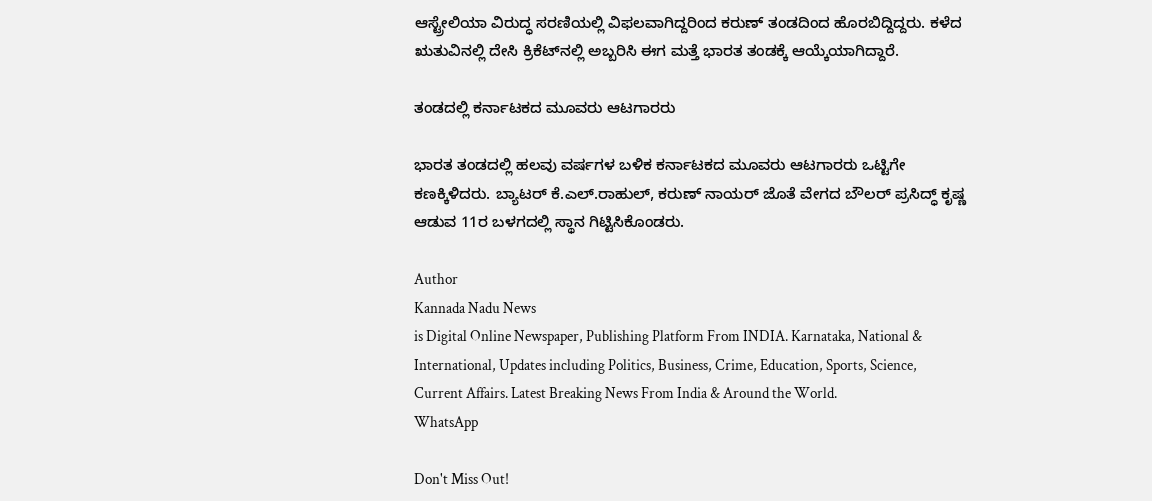ಆಸ್ಟ್ರೇಲಿಯಾ ವಿರುದ್ಧ ಸರಣಿಯಲ್ಲಿ ವಿಫಲವಾಗಿದ್ದರಿಂದ ಕರುಣ್‌ ತಂಡದಿಂದ ಹೊರಬಿದ್ದಿದ್ದರು. ಕಳೆದ ಋತುವಿನಲ್ಲಿ ದೇಸಿ ಕ್ರಿಕೆಟ್‌ನಲ್ಲಿ ಅಬ್ಬರಿಸಿ ಈಗ ಮತ್ತೆ ಭಾರತ ತಂಡಕ್ಕೆ ಆಯ್ಕೆಯಾಗಿದ್ದಾರೆ.

ತಂಡದಲ್ಲಿ ಕರ್ನಾಟಕದ ಮೂವರು ಆಟಗಾರರು

ಭಾರತ ತಂಡದಲ್ಲಿ ಹಲವು ವರ್ಷಗಳ ಬಳಿಕ ಕರ್ನಾಟಕದ ಮೂವರು ಆಟಗಾರರು ಒಟ್ಟಿಗೇ ಕಣಕ್ಕಿಳಿದರು. ಬ್ಯಾಟರ್‌ ಕೆ.ಎಲ್‌.ರಾಹುಲ್‌, ಕರುಣ್ ನಾಯರ್‌ ಜೊತೆ ವೇಗದ ಬೌಲರ್‌ ಪ್ರಸಿದ್ಧ್‌ ಕೃಷ್ಣ ಆಡುವ 11ರ ಬಳಗದಲ್ಲಿ ಸ್ಥಾನ ಗಿಟ್ಟಿಸಿಕೊಂಡರು.

Author
Kannada Nadu News
is Digital Online Newspaper, Publishing Platform From INDIA. Karnataka, National & International, Updates including Politics, Business, Crime, Education, Sports, Science, Current Affairs. Latest Breaking News From India & Around the World.
WhatsApp

Don't Miss Out!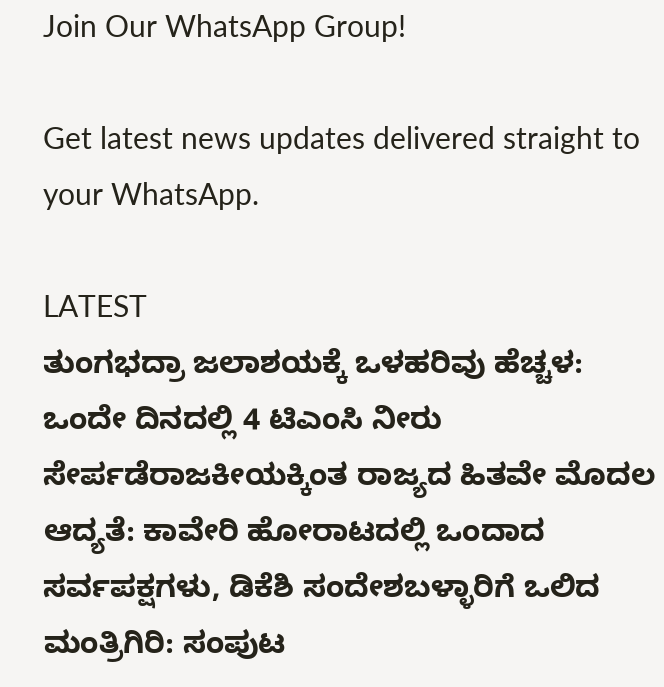Join Our WhatsApp Group!

Get latest news updates delivered straight to your WhatsApp.

LATEST
ತುಂಗಭದ್ರಾ ಜಲಾಶಯಕ್ಕೆ ಒಳಹರಿವು ಹೆಚ್ಚಳ: ಒಂದೇ ದಿನದಲ್ಲಿ 4 ಟಿಎಂಸಿ ನೀರು ಸೇರ್ಪಡೆರಾಜಕೀಯಕ್ಕಿಂತ ರಾಜ್ಯದ ಹಿತವೇ ಮೊದಲ ಆದ್ಯತೆ: ಕಾವೇರಿ ಹೋರಾಟದಲ್ಲಿ ಒಂದಾದ ಸರ್ವಪಕ್ಷಗಳು, ಡಿಕೆಶಿ ಸಂದೇಶಬಳ್ಳಾರಿಗೆ ಒಲಿದ ಮಂತ್ರಿಗಿರಿ: ಸಂಪುಟ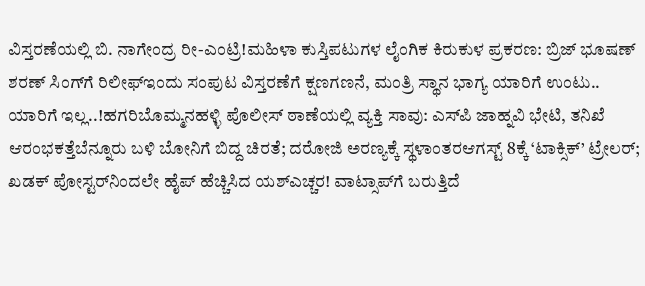ವಿಸ್ತರಣೆಯಲ್ಲಿ ಬಿ. ನಾಗೇಂದ್ರ ರೀ-ಎಂಟ್ರಿ!ಮಹಿಳಾ ಕುಸ್ತಿಪಟುಗಳ ಲೈಂಗಿಕ ಕಿರುಕುಳ ಪ್ರಕರಣ: ಬ್ರಿಜ್ ಭೂಷಣ್ ಶರಣ್ ಸಿಂಗ್‌ಗೆ ರಿಲೀಫ್ಇಂದು ಸಂಪುಟ ವಿಸ್ತರಣೆಗೆ ಕ್ಷಣಗಣನೆ, ಮಂತ್ರಿ ಸ್ಥಾನ ಭಾಗ್ಯ ಯಾರಿಗೆ ಉಂಟು.. ಯಾರಿಗೆ ಇಲ್ಲ..!ಹಗರಿಬೊಮ್ಮನಹಳ್ಳಿ ಪೊಲೀಸ್ ಠಾಣೆಯಲ್ಲಿ ವ್ಯಕ್ತಿ ಸಾವು: ಎಸ್‌ಪಿ ಜಾಹ್ನವಿ ಭೇಟಿ, ತನಿಖೆ ಆರಂಭಕತ್ತೆಬೆನ್ನೂರು ಬಳಿ ಬೋನಿಗೆ ಬಿದ್ದ ಚಿರತೆ; ದರೋಜಿ ಅರಣ್ಯಕ್ಕೆ ಸ್ಥಳಾಂತರಆಗಸ್ಟ್ 8ಕ್ಕೆ ‘ಟಾಕ್ಸಿಕ್’ ಟ್ರೇಲರ್; ಖಡಕ್ ಪೋಸ್ಟರ್‌ನಿಂದಲೇ ಹೈಪ್ ಹೆಚ್ಚಿಸಿದ ಯಶ್ಎಚ್ಚರ! ವಾಟ್ಸಾಪ್‌ಗೆ ಬರುತ್ತಿದೆ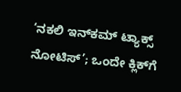‘ನಕಲಿ ಇನ್‌ಕಮ್ ಟ್ಯಾಕ್ಸ್ ನೋಟಿಸ್’; ಒಂದೇ ಕ್ಲಿಕ್‌ಗೆ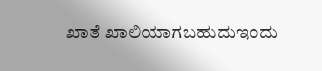ಖಾತೆ ಖಾಲಿಯಾಗಬಹುದುಇಂದು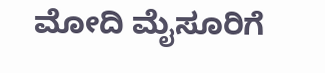ಮೋದಿ ಮೈಸೂರಿಗೆ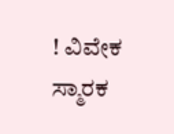! ವಿವೇಕ ಸ್ಮಾರಕ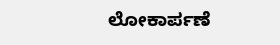ಲೋಕಾರ್ಪಣೆ